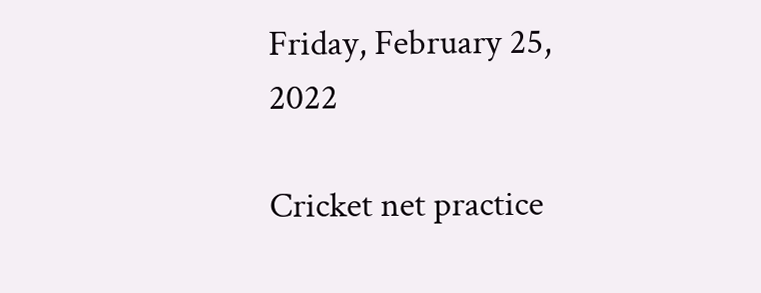Friday, February 25, 2022

Cricket net practice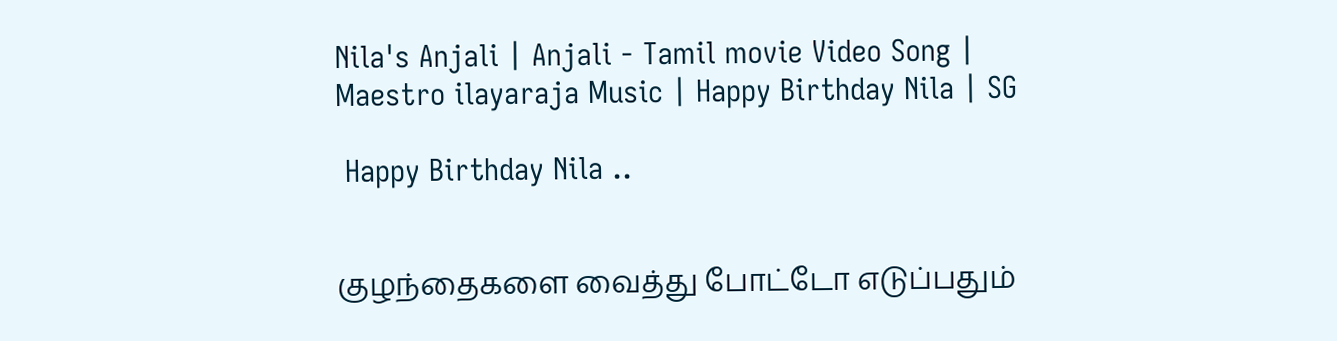Nila's Anjali | Anjali - Tamil movie Video Song | Maestro ilayaraja Music | Happy Birthday Nila | SG

 Happy Birthday Nila ..


குழந்தைகளை வைத்து போட்டோ எடுப்பதும்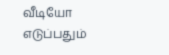வீடியோ எடுப்பதும்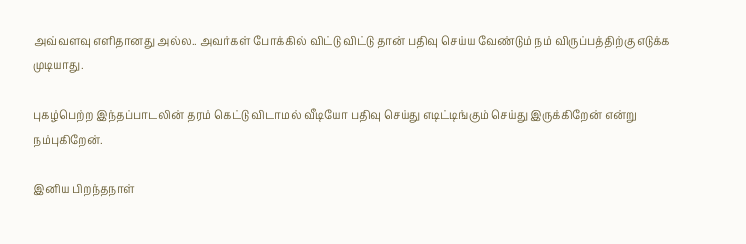அவ்வளவு எளிதானது அல்ல.. அவர்கள் போக்கில் விட்டு விட்டு தான் பதிவு செய்ய வேண்டும் நம் விருப்பத்திற்கு எடுக்க முடியாது.

புகழ்பெற்ற இந்தப்பாடலின் தரம் கெட்டு விடாமல் வீடியோ பதிவு செய்து எடிட்டிங்கும் செய்து இருக்கிறேன் என்று நம்புகிறேன்.

இனிய பிறந்தநாள்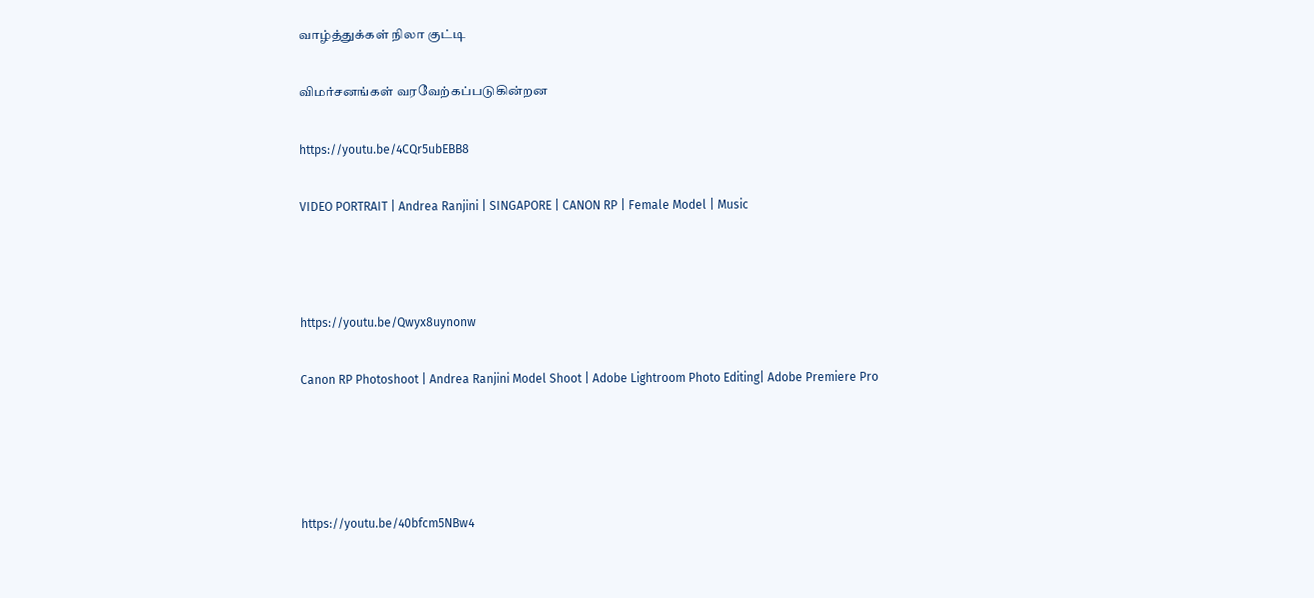வாழ்த்துக்கள் நிலா குட்டி

விமர்சனங்கள் வரவேற்கப்படுகின்றன

https://youtu.be/4CQr5ubEBB8

VIDEO PORTRAIT | Andrea Ranjini | SINGAPORE | CANON RP | Female Model | Music



https://youtu.be/Qwyx8uynonw

Canon RP Photoshoot | Andrea Ranjini Model Shoot | Adobe Lightroom Photo Editing| Adobe Premiere Pro




https://youtu.be/40bfcm5NBw4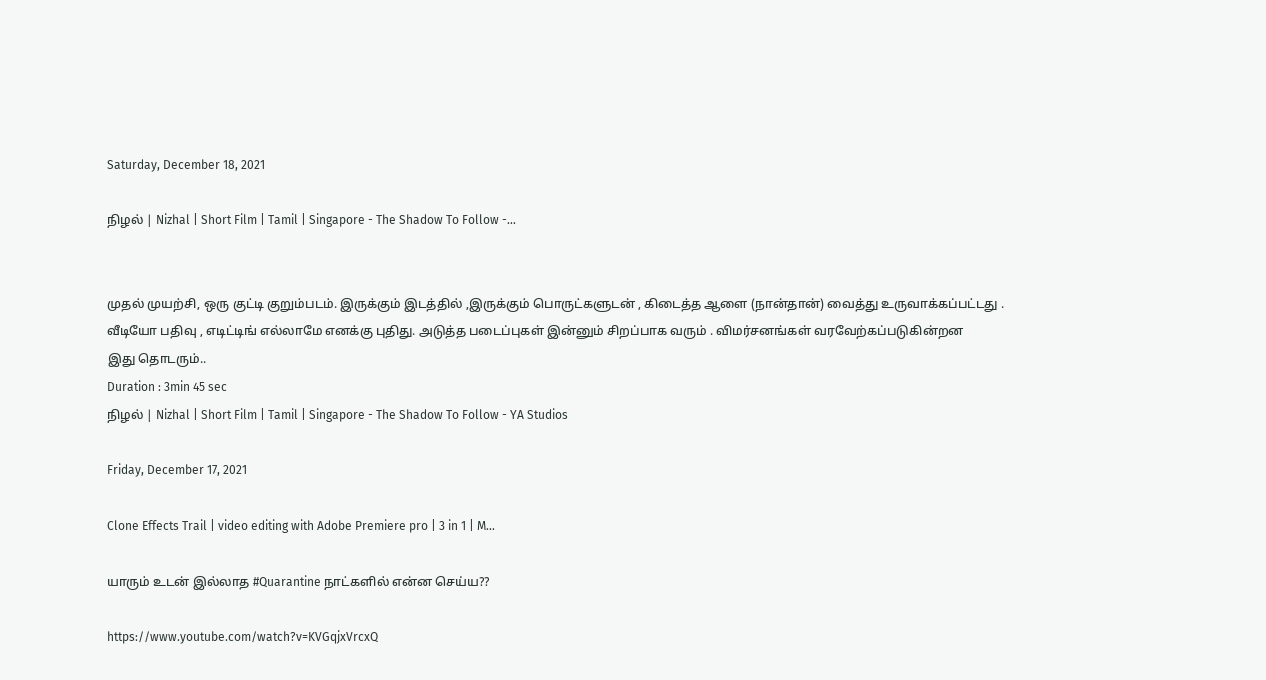Saturday, December 18, 2021

நிழல் | Nizhal | Short Film | Tamil | Singapore - The Shadow To Follow -...


முதல் முயற்சி, ஒரு குட்டி குறும்படம். இருக்கும் இடத்தில் ,இருக்கும் பொருட்களுடன் , கிடைத்த ஆளை (நான்தான்) வைத்து உருவாக்கப்பட்டது . வீடியோ பதிவு , எடிட்டிங் எல்லாமே எனக்கு புதிது. அடுத்த படைப்புகள் இன்னும் சிறப்பாக வரும் . விமர்சனங்கள் வரவேற்கப்படுகின்றன
இது தொடரும்..
Duration : 3min 45 sec
நிழல் | Nizhal | Short Film | Tamil | Singapore - The Shadow To Follow - YA Studios

Friday, December 17, 2021

Clone Effects Trail | video editing with Adobe Premiere pro | 3 in 1 | M...

யாரும் உடன் இல்லாத #Quarantine நாட்களில் என்ன செய்ய??

https://www.youtube.com/watch?v=KVGqjxVrcxQ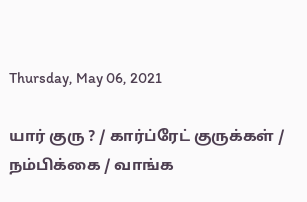Thursday, May 06, 2021

யார் குரு ? / கார்ப்ரேட் குருக்கள் / நம்பிக்கை / வாங்க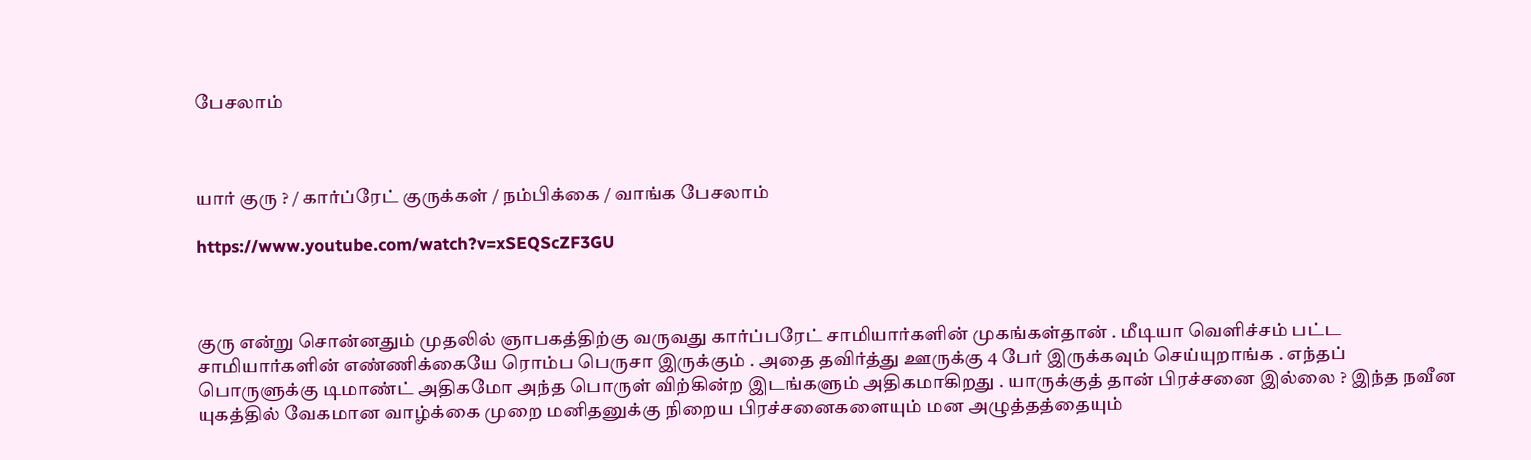பேசலாம்



யார் குரு ? / கார்ப்ரேட் குருக்கள் / நம்பிக்கை / வாங்க பேசலாம்

https://www.youtube.com/watch?v=xSEQScZF3GU



குரு என்று சொன்னதும் முதலில் ஞாபகத்திற்கு வருவது கார்ப்பரேட் சாமியார்களின் முகங்கள்தான் . மீடியா வெளிச்சம் பட்ட சாமியார்களின் எண்ணிக்கையே ரொம்ப பெருசா இருக்கும் . அதை தவிர்த்து ஊருக்கு 4 பேர் இருக்கவும் செய்யுறாங்க . எந்தப் பொருளுக்கு டிமாண்ட் அதிகமோ அந்த பொருள் விற்கின்ற இடங்களும் அதிகமாகிறது . யாருக்குத் தான் பிரச்சனை இல்லை ? இந்த நவீன யுகத்தில் வேகமான வாழ்க்கை முறை மனிதனுக்கு நிறைய பிரச்சனைகளையும் மன அழுத்தத்தையும்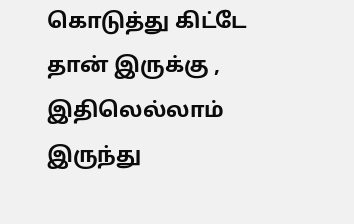கொடுத்து கிட்டே தான் இருக்கு , இதிலெல்லாம் இருந்து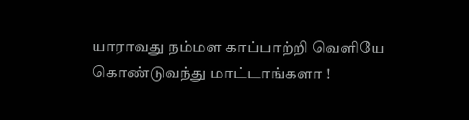யாராவது நம்மள காப்பாற்றி வெளியே கொண்டுவந்து மாட்டாங்களா !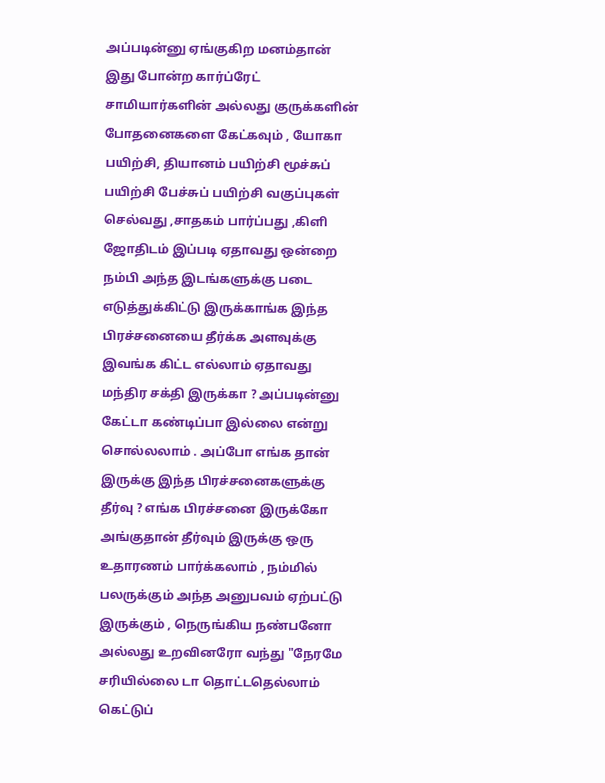அப்படின்னு ஏங்குகிற மனம்தான் இது போன்ற கார்ப்ரேட் சாமியார்களின் அல்லது குருக்களின் போதனைகளை கேட்கவும் , யோகா பயிற்சி, தியானம் பயிற்சி மூச்சுப் பயிற்சி பேச்சுப் பயிற்சி வகுப்புகள் செல்வது ,சாதகம் பார்ப்பது ,கிளி ஜோதிடம் இப்படி ஏதாவது ஒன்றை நம்பி அந்த இடங்களுக்கு படை எடுத்துக்கிட்டு இருக்காங்க இந்த பிரச்சனையை தீர்க்க அளவுக்கு இவங்க கிட்ட எல்லாம் ஏதாவது மந்திர சக்தி இருக்கா ? அப்படின்னு கேட்டா கண்டிப்பா இல்லை என்று சொல்லலாம் . அப்போ எங்க தான் இருக்கு இந்த பிரச்சனைகளுக்கு தீர்வு ? எங்க பிரச்சனை இருக்கோ அங்குதான் தீர்வும் இருக்கு ஒரு உதாரணம் பார்க்கலாம் , நம்மில் பலருக்கும் அந்த அனுபவம் ஏற்பட்டு இருக்கும் , நெருங்கிய நண்பனோ அல்லது உறவினரோ வந்து "நேரமே சரியில்லை டா தொட்டதெல்லாம் கெட்டுப்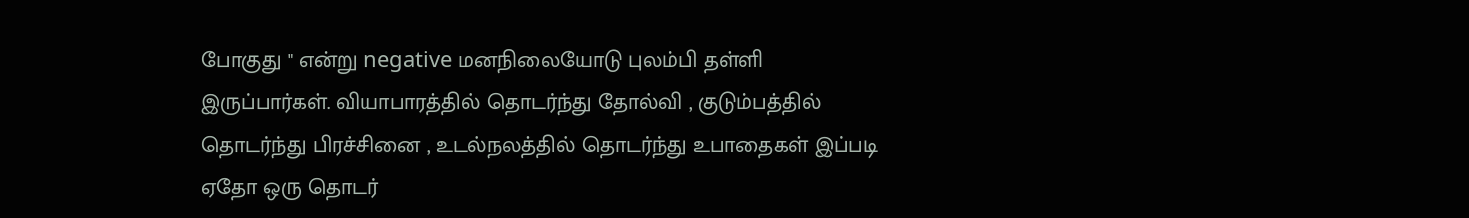போகுது " என்று negative மனநிலையோடு புலம்பி தள்ளி இருப்பார்கள். வியாபாரத்தில் தொடர்ந்து தோல்வி , குடும்பத்தில் தொடர்ந்து பிரச்சினை , உடல்நலத்தில் தொடர்ந்து உபாதைகள் இப்படி ஏதோ ஒரு தொடர்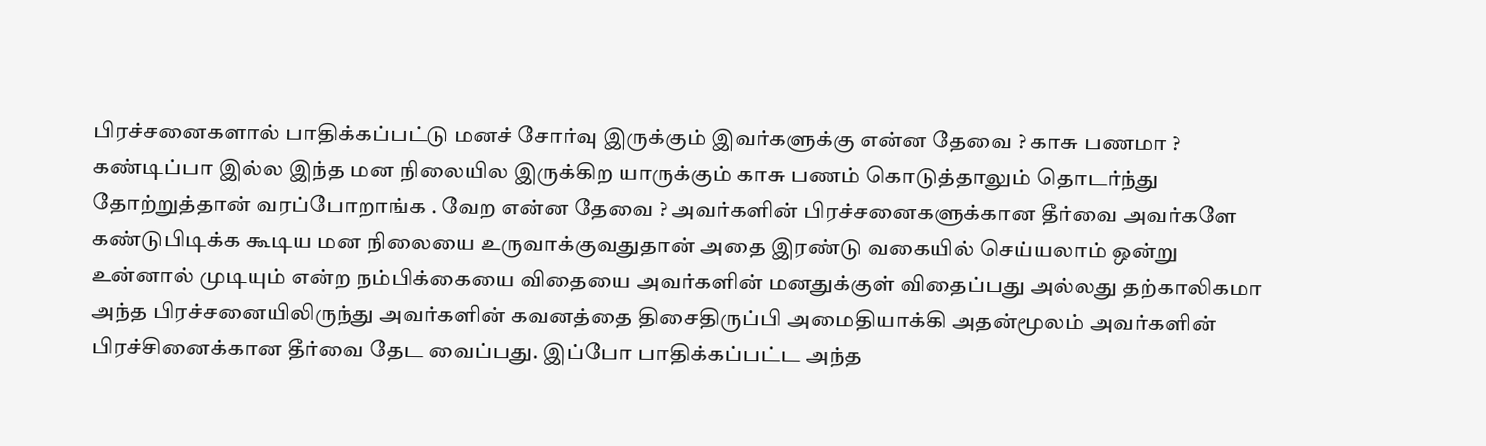பிரச்சனைகளால் பாதிக்கப்பட்டு மனச் சோர்வு இருக்கும் இவர்களுக்கு என்ன தேவை ? காசு பணமா ? கண்டிப்பா இல்ல இந்த மன நிலையில இருக்கிற யாருக்கும் காசு பணம் கொடுத்தாலும் தொடர்ந்து தோற்றுத்தான் வரப்போறாங்க . வேற என்ன தேவை ? அவர்களின் பிரச்சனைகளுக்கான தீர்வை அவர்களே கண்டுபிடிக்க கூடிய மன நிலையை உருவாக்குவதுதான் அதை இரண்டு வகையில் செய்யலாம் ஒன்று உன்னால் முடியும் என்ற நம்பிக்கையை விதையை அவர்களின் மனதுக்குள் விதைப்பது அல்லது தற்காலிகமா அந்த பிரச்சனையிலிருந்து அவர்களின் கவனத்தை திசைதிருப்பி அமைதியாக்கி அதன்மூலம் அவர்களின் பிரச்சினைக்கான தீர்வை தேட வைப்பது. இப்போ பாதிக்கப்பட்ட அந்த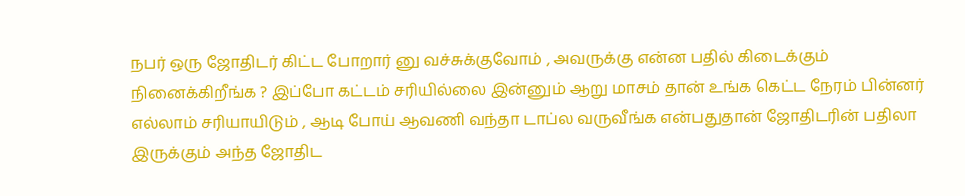நபர் ஒரு ஜோதிடர் கிட்ட போறார் னு வச்சுக்குவோம் , அவருக்கு என்ன பதில் கிடைக்கும் நினைக்கிறீங்க ? இப்போ கட்டம் சரியில்லை இன்னும் ஆறு மாசம் தான் உங்க கெட்ட நேரம் பின்னர் எல்லாம் சரியாயிடும் , ஆடி போய் ஆவணி வந்தா டாப்ல வருவீங்க என்பதுதான் ஜோதிடரின் பதிலா இருக்கும் அந்த ஜோதிட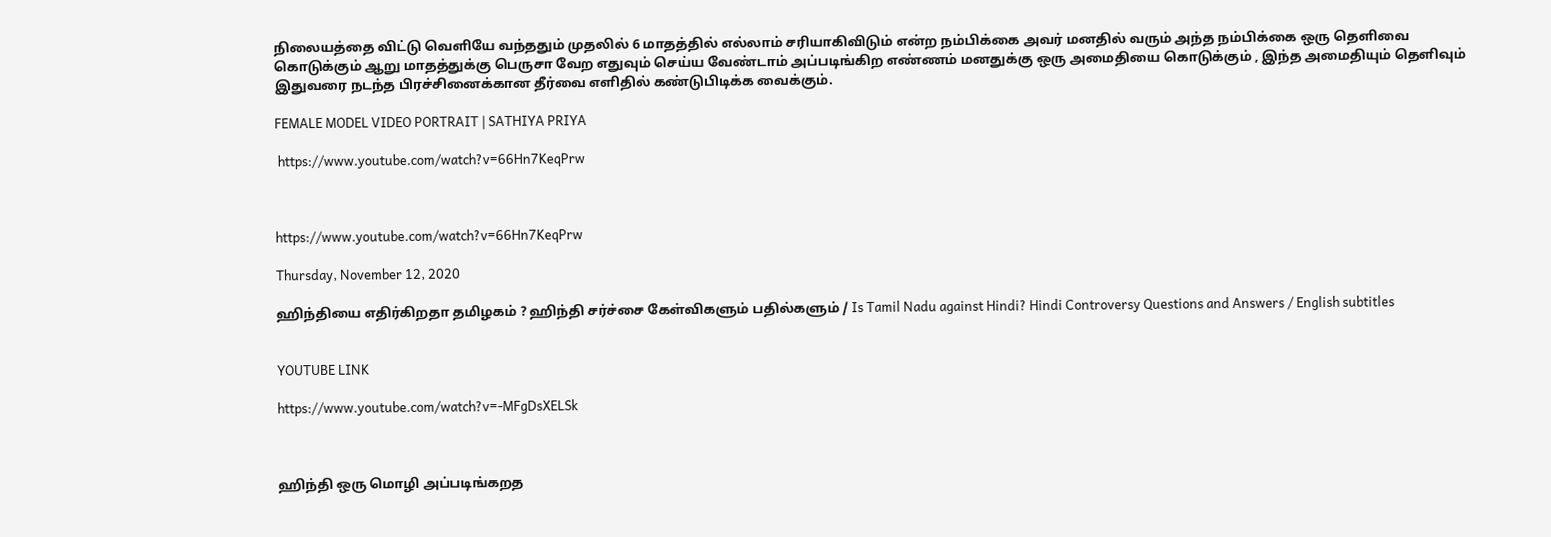நிலையத்தை விட்டு வெளியே வந்ததும் முதலில் 6 மாதத்தில் எல்லாம் சரியாகிவிடும் என்ற நம்பிக்கை அவர் மனதில் வரும் அந்த நம்பிக்கை ஒரு தெளிவை கொடுக்கும் ஆறு மாதத்துக்கு பெருசா வேற எதுவும் செய்ய வேண்டாம் அப்படிங்கிற எண்ணம் மனதுக்கு ஒரு அமைதியை கொடுக்கும் , இந்த அமைதியும் தெளிவும் இதுவரை நடந்த பிரச்சினைக்கான தீர்வை எளிதில் கண்டுபிடிக்க வைக்கும்.

FEMALE MODEL VIDEO PORTRAIT | SATHIYA PRIYA

 https://www.youtube.com/watch?v=66Hn7KeqPrw



https://www.youtube.com/watch?v=66Hn7KeqPrw

Thursday, November 12, 2020

ஹிந்தியை எதிர்கிறதா தமிழகம் ? ஹிந்தி சர்ச்சை கேள்விகளும் பதில்களும் / Is Tamil Nadu against Hindi? Hindi Controversy Questions and Answers / English subtitles


YOUTUBE LINK

https://www.youtube.com/watch?v=-MFgDsXELSk



ஹிந்தி ஒரு மொழி அப்படிங்கறத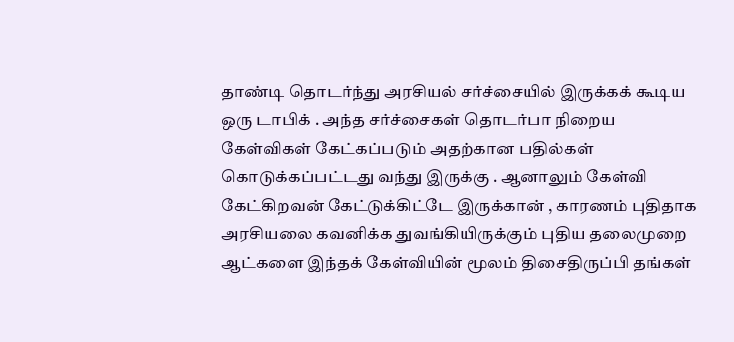தாண்டி தொடர்ந்து அரசியல் சர்ச்சையில் இருக்கக் கூடிய ஒரு டாபிக் . அந்த சர்ச்சைகள் தொடர்பா நிறைய கேள்விகள் கேட்கப்படும் அதற்கான பதில்கள் கொடுக்கப்பட்டது வந்து இருக்கு . ஆனாலும் கேள்வி கேட்கிறவன் கேட்டுக்கிட்டே இருக்கான் , காரணம் புதிதாக அரசியலை கவனிக்க துவங்கியிருக்கும் புதிய தலைமுறை ஆட்களை இந்தக் கேள்வியின் மூலம் திசைதிருப்பி தங்கள்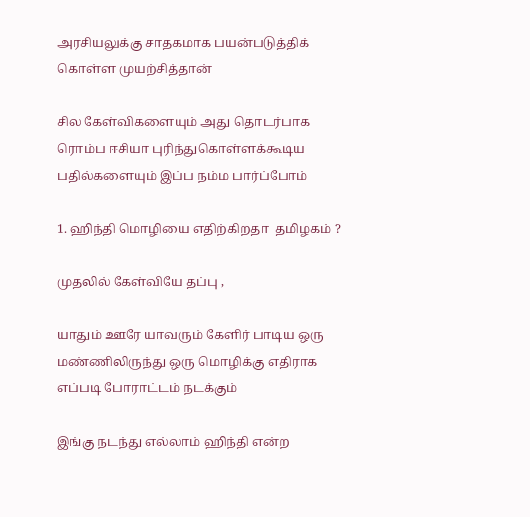அரசியலுக்கு சாதகமாக பயன்படுத்திக் கொள்ள முயற்சித்தான்

சில கேள்விகளையும் அது தொடர்பாக  ரொம்ப ஈசியா புரிந்துகொள்ளக்கூடிய பதில்களையும் இப்ப நம்ம பார்ப்போம்

1. ஹிந்தி மொழியை எதிற்கிறதா  தமிழகம் ?

முதலில் கேள்வியே தப்பு ,

யாதும் ஊரே யாவரும் கேளிர் பாடிய ஒரு மண்ணிலிருந்து ஒரு மொழிக்கு எதிராக எப்படி போராட்டம் நடக்கும்

இங்கு நடந்து எல்லாம் ஹிந்தி என்ற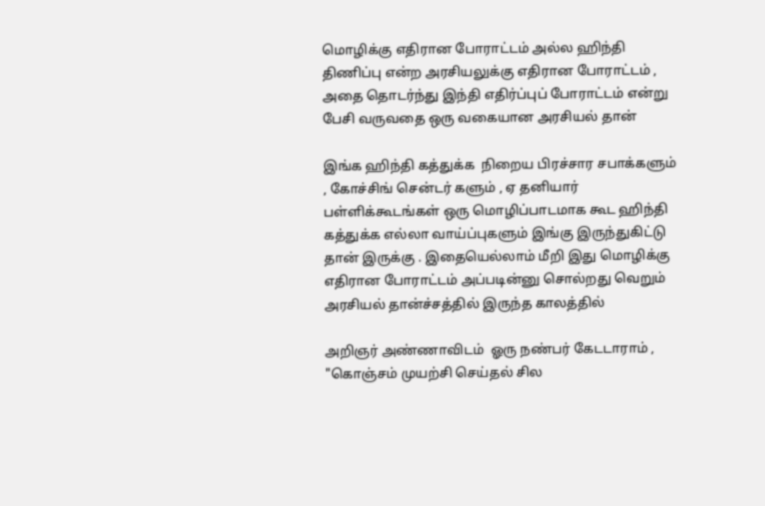மொழிக்கு எதிரான போராட்டம் அல்ல ஹிந்தி திணிப்பு என்ற அரசியலுக்கு எதிரான போராட்டம் , அதை தொடர்ந்து இந்தி எதிர்ப்புப் போராட்டம் என்று பேசி வருவதை ஒரு வகையான அரசியல் தான்

இங்க ஹிந்தி கத்துக்க  நிறைய பிரச்சார சபாக்களும்  , கோச்சிங் சென்டர் களும் , ஏ தனியார் பள்ளிக்கூடங்கள் ஒரு மொழிப்பாடமாக கூட ஹிந்தி கத்துக்க எல்லா வாய்ப்புகளும் இங்கு இருந்துகிட்டு தான் இருக்கு . இதையெல்லாம் மீறி இது மொழிக்கு எதிரான போராட்டம் அப்படின்னு சொல்றது வெறும் அரசியல் தான்ச்சத்தில் இருந்த காலத்தில்

அறிஞர் அண்ணாவிடம்  ஓரு நண்பர் கேடடாராம் , "கொஞ்சம் முயற்சி செய்தல் சில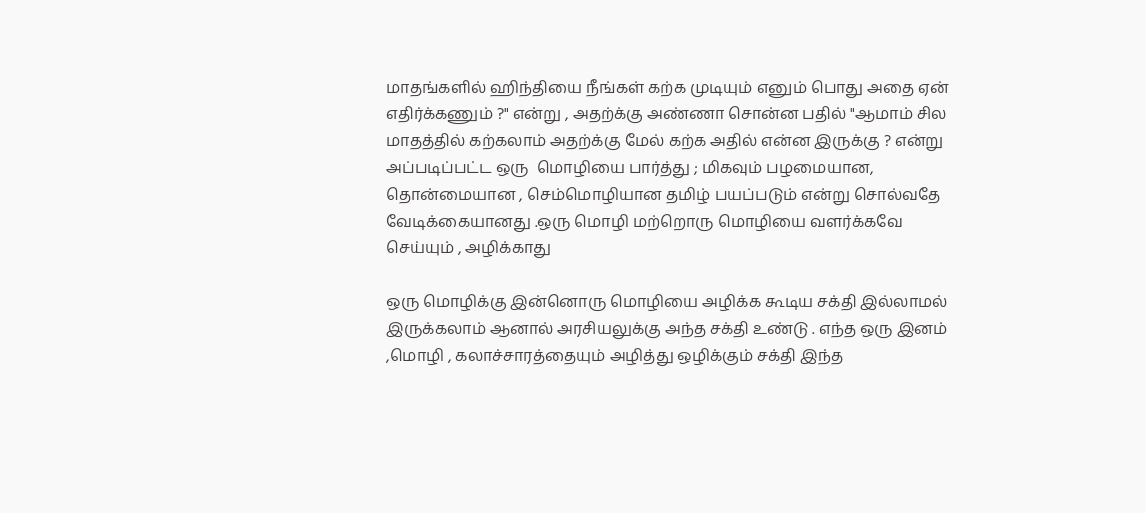மாதங்களில் ஹிந்தியை நீங்கள் கற்க முடியும் எனும் பொது அதை ஏன் எதிர்க்கணும் ?" என்று , அதற்க்கு அண்ணா சொன்ன பதில் "ஆமாம் சில மாதத்தில் கற்கலாம் அதற்க்கு மேல் கற்க அதில் என்ன இருக்கு ? என்று
அப்படிப்பட்ட ஒரு  மொழியை பார்த்து ; மிகவும் பழமையான, தொன்மையான , செம்மொழியான தமிழ் பயப்படும் என்று சொல்வதே வேடிக்கையானது .ஒரு மொழி மற்றொரு மொழியை வளர்க்கவே செய்யும் , அழிக்காது

ஒரு மொழிக்கு இன்னொரு மொழியை அழிக்க கூடிய சக்தி இல்லாமல் இருக்கலாம் ஆனால் அரசியலுக்கு அந்த சக்தி உண்டு . எந்த ஒரு இனம் ,மொழி , கலாச்சாரத்தையும் அழித்து ஒழிக்கும் சக்தி இந்த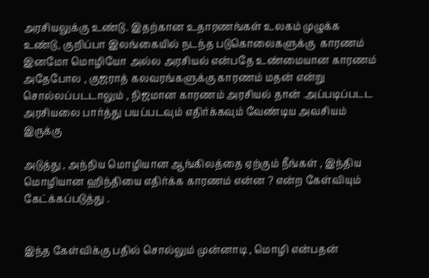அரசியலுக்கு உண்டு. இதற்கான உதாரணங்கள் உலகம் முழுக்க உண்டு, குறிப்பா இலங்கையில் நடந்த படுகொலைகளுக்கு  காரணம் இனமோ மொழியோ அல்ல அரசியல் என்பதே உண்மையான காரணம் அதேபோல , குஜராத் கலவரங்களுக்கு காரணம் மதன் என்று சொல்லப்படடாலும் , நிஜமான காரணம் அரசியல் தான் .அப்படிப்படட அரசியலை பார்த்து பயப்படவும் எதிர்க்கவும் வேண்டிய அவசியம் இருக்கு

அடுத்து , அந்நிய மொழியான ஆங்கிலத்தை ஏற்கும் நீங்கள் , இந்திய மொழியான ஹிந்தியை எதிர்க்க காரணம் என்ன ? என்ற கேள்வியும் கேட்க்கப்படுத்து .


இந்த கேள்விக்கு பதில் சொல்லும் முன்னாடி , மொழி என்பதன்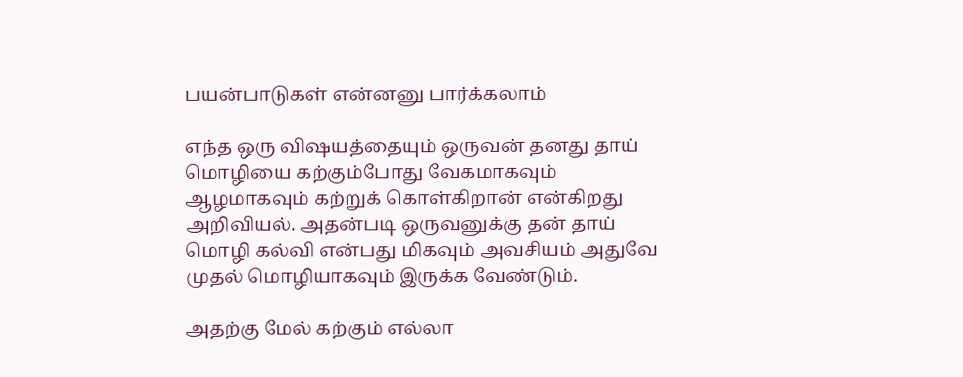பயன்பாடுகள் என்னனு பார்க்கலாம்

எந்த ஒரு விஷயத்தையும் ஒருவன் தனது தாய் மொழியை கற்கும்போது வேகமாகவும் ஆழமாகவும் கற்றுக் கொள்கிறான் என்கிறது அறிவியல். அதன்படி ஒருவனுக்கு தன் தாய் மொழி கல்வி என்பது மிகவும் அவசியம் அதுவே முதல் மொழியாகவும் இருக்க வேண்டும்.

அதற்கு மேல் கற்கும் எல்லா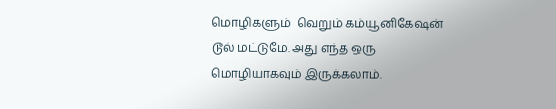மொழிகளும்  வெறும் கம்யூனிகேஷன் டூல் மட்டுமே. அது எந்த ஒரு மொழியாகவும் இருக்கலாம்.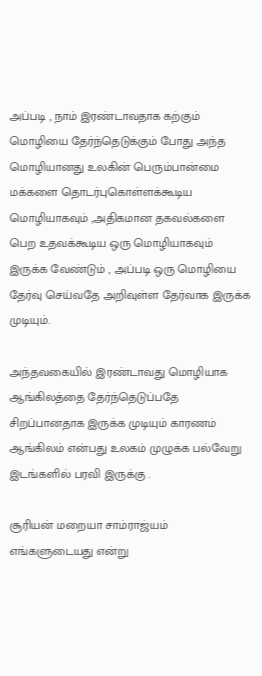அப்படி , நாம் இரண்டாவதாக கற்கும் மொழியை தேர்ந்தெடுக்கும் போது அந்த மொழியானது உலகின் பெரும்பான்மை மக்களை தொடர்புகொள்ளக்கூடிய மொழியாகவும் ,அதிகமான தகவல்களை பெற உதவக்கூடிய ஒரு மொழியாகவும் இருக்க வேண்டும் , அப்படி ஒரு மொழியை தேர்வு செய்வதே அறிவுள்ள தேர்வாக இருக்க முடியும்.

அந்தவகையில் இரண்டாவது மொழியாக ஆங்கிலத்தை தேர்ந்தெடுப்பதே சிறப்பானதாக இருக்க முடியும் காரணம் ஆங்கிலம் என்பது உலகம் முழுக்க பல்வேறு இடங்களில் பரவி இருக்கு .

சூரியன் மறையா சாம்ராஜ்யம் எங்களுடையது என்று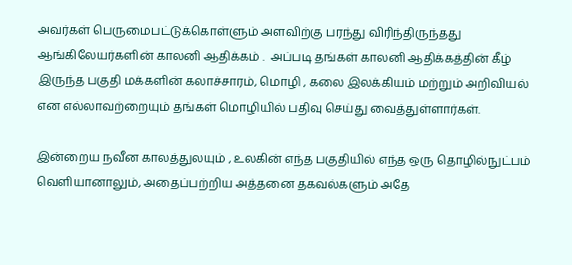அவர்கள் பெருமைபட்டுக்கொள்ளும் அளவிற்கு பரந்து விரிந்திருந்தது ஆங்கிலேயர்களின் காலனி ஆதிக்கம் .  அப்படி தங்கள் காலனி ஆதிக்கத்தின் கீழ் இருந்த பகுதி மக்களின் கலாச்சாரம், மொழி , கலை இலக்கியம் மற்றும் அறிவியல் என எல்லாவற்றையும் தங்கள் மொழியில் பதிவு செய்து வைத்துள்ளார்கள்.

இன்றைய நவீன காலத்துலயும் , உலகின் எந்த பகுதியில் எந்த ஒரு தொழில்நுட்பம் வெளியானாலும், அதைப்பற்றிய அத்தனை தகவல்களும் அதே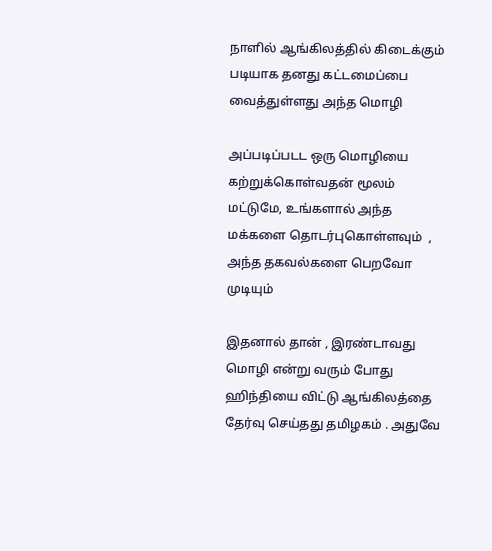நாளில் ஆங்கிலத்தில் கிடைக்கும் படியாக தனது கட்டமைப்பை வைத்துள்ளது அந்த மொழி

அப்படிப்படட ஒரு மொழியை கற்றுக்கொள்வதன் மூலம் மட்டுமே, உங்களால் அந்த மக்களை தொடர்புகொள்ளவும்  , அந்த தகவல்களை பெறவோ முடியும்

இதனால் தான் , இரண்டாவது மொழி என்று வரும் போது ஹிந்தியை விட்டு ஆங்கிலத்தை தேர்வு செய்தது தமிழகம் . அதுவே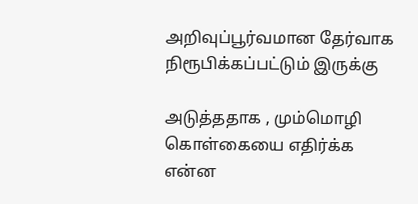அறிவுப்பூர்வமான தேர்வாக நிரூபிக்கப்பட்டும் இருக்கு

அடுத்ததாக , மும்மொழி கொள்கையை எதிர்க்க என்ன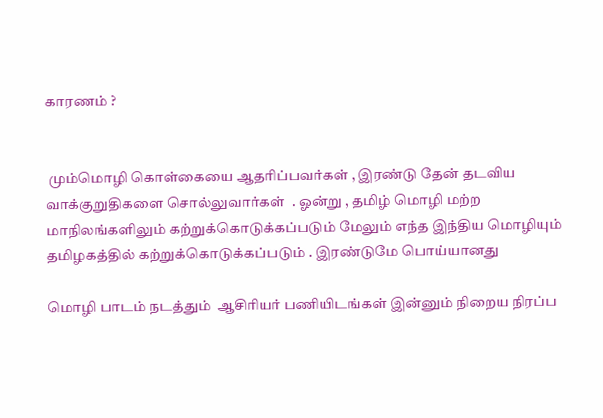காரணம் ?


 மும்மொழி கொள்கையை ஆதரிப்பவர்கள் , இரண்டு தேன் தடவிய வாக்குறுதிகளை சொல்லுவார்கள்  . ஓன்று , தமிழ் மொழி மற்ற  மாநிலங்களிலும் கற்றுக்கொடுக்கப்படும் மேலும் எந்த இந்திய மொழியும் தமிழகத்தில் கற்றுக்கொடுக்கப்படும் . இரண்டுமே பொய்யானது

மொழி பாடம் நடத்தும்  ஆசிரியர் பணியிடங்கள் இன்னும் நிறைய நிரப்ப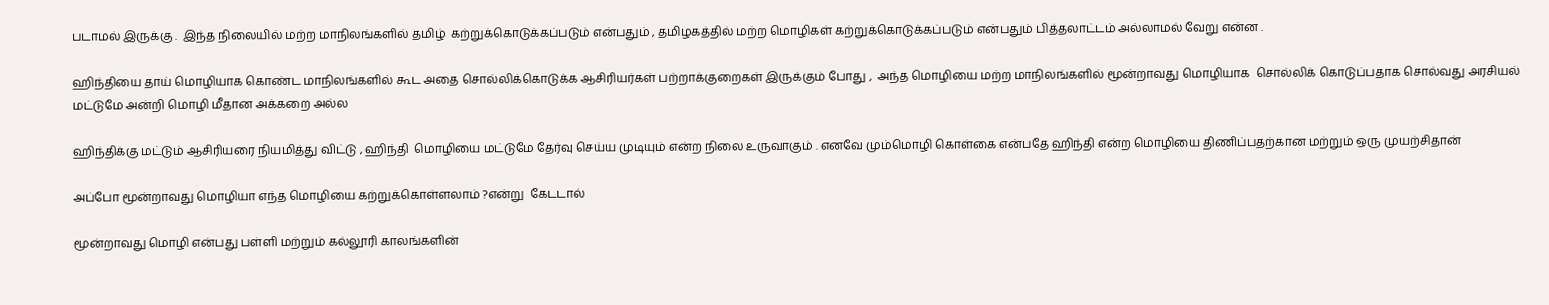படாமல் இருக்கு .  இந்த நிலையில் மற்ற மாநிலங்களில் தமிழ்  கற்றுக்கொடுக்கப்படும் என்பதும் , தமிழகத்தில் மற்ற மொழிகள் கற்றுக்கொடுக்கப்படும் என்பதும் பித்தலாட்டம் அல்லாமல் வேறு என்ன .

ஹிந்தியை தாய் மொழியாக கொண்ட மாநிலங்களில் கூட அதை சொல்லிக்கொடுக்க ஆசிரியர்கள் பற்றாக்குறைகள் இருக்கும் போது ,  அந்த மொழியை மற்ற மாநிலங்களில் மூன்றாவது மொழியாக  சொல்லிக் கொடுப்பதாக சொல்வது அரசியல் மட்டுமே அன்றி மொழி மீதான அக்கறை அல்ல

ஹிந்திக்கு மட்டும் ஆசிரியரை நியமித்து விட்டு , ஹிந்தி  மொழியை மட்டுமே தேர்வு செய்ய முடியும் என்ற நிலை உருவாகும் . எனவே மும்மொழி கொள்கை என்பதே ஹிந்தி என்ற மொழியை திணிப்பதற்கான மற்றும் ஒரு முயற்சிதான்

அப்போ மூன்றாவது மொழியா எந்த மொழியை கற்றுக்கொள்ளலாம் ?என்று  கேடடால்

மூன்றாவது மொழி என்பது பள்ளி மற்றும் கல்லூரி காலங்களின்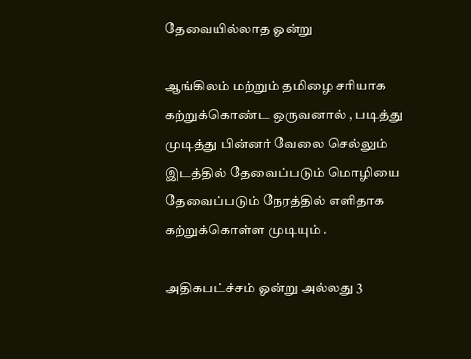தேவையில்லாத ஓன்று

ஆங்கிலம் மற்றும் தமிழை சரியாக கற்றுக்கொண்ட ஒருவனால் , படித்து முடித்து பின்னர் வேலை செல்லும் இடத்தில் தேவைப்படும் மொழியை தேவைப்படும் நேரத்தில் எளிதாக கற்றுக்கொள்ள முடியும் .

அதிகபட்ச்சம் ஓன்று அல்லது 3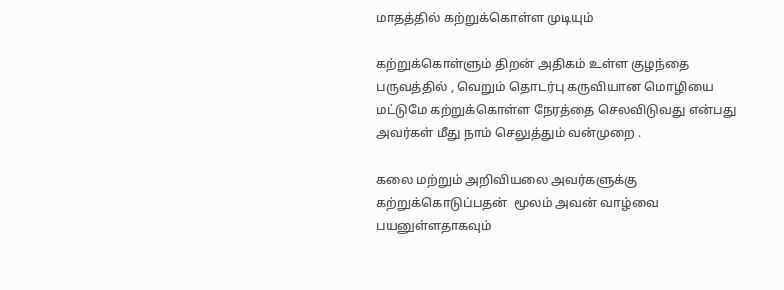மாதத்தில் கற்றுக்கொள்ள முடியும்

கற்றுக்கொள்ளும் திறன் அதிகம் உள்ள குழந்தை பருவத்தில் , வெறும் தொடர்பு கருவியான மொழியை மட்டுமே கற்றுக்கொள்ள நேரத்தை செலவிடுவது என்பது அவர்கள் மீது நாம் செலுத்தும் வன்முறை .

கலை மற்றும் அறிவியலை அவர்களுக்கு கற்றுக்கொடுப்பதன்  மூலம் அவன் வாழ்வை பயனுள்ளதாகவும்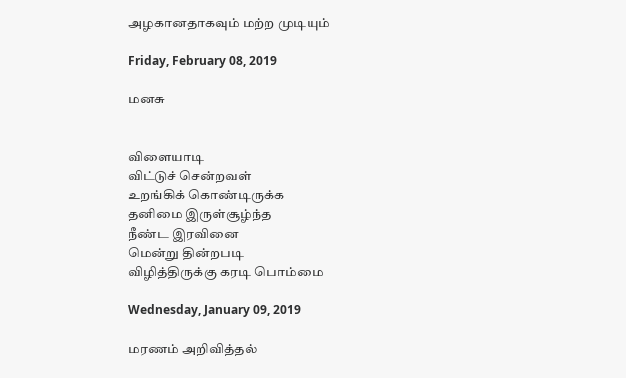அழகானதாகவும் மற்ற முடியும்

Friday, February 08, 2019

மனசு


விளையாடி
விட்டுச் சென்றவள்
உறங்கிக் கொண்டிருக்க
தனிமை இருள்சூழ்ந்த
நீண்ட இரவினை
மென்று தின்றபடி
விழித்திருக்கு கரடி பொம்மை

Wednesday, January 09, 2019

மரணம் அறிவித்தல்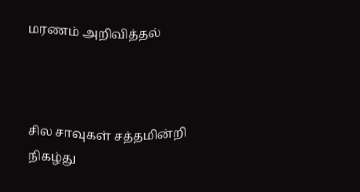மரணம் அறிவித்தல்



சில சாவுகள் சத்தமின்றி
நிகழ்து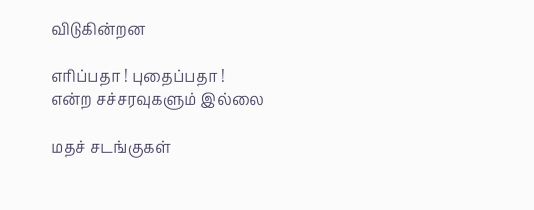விடுகின்றன

எரிப்பதா ! புதைப்பதா !
என்ற சச்சரவுகளும் இல்லை

மதச் சடங்குகள்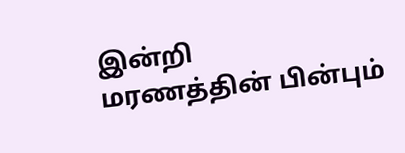இன்றி
மரணத்தின் பின்பும்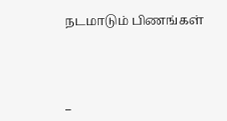நடமாடும் பிணங்கள்



_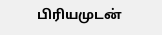பிரியமுடன்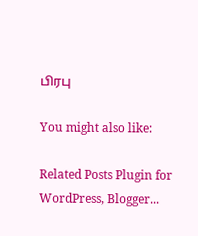பிரபு

You might also like:

Related Posts Plugin for WordPress, Blogger...